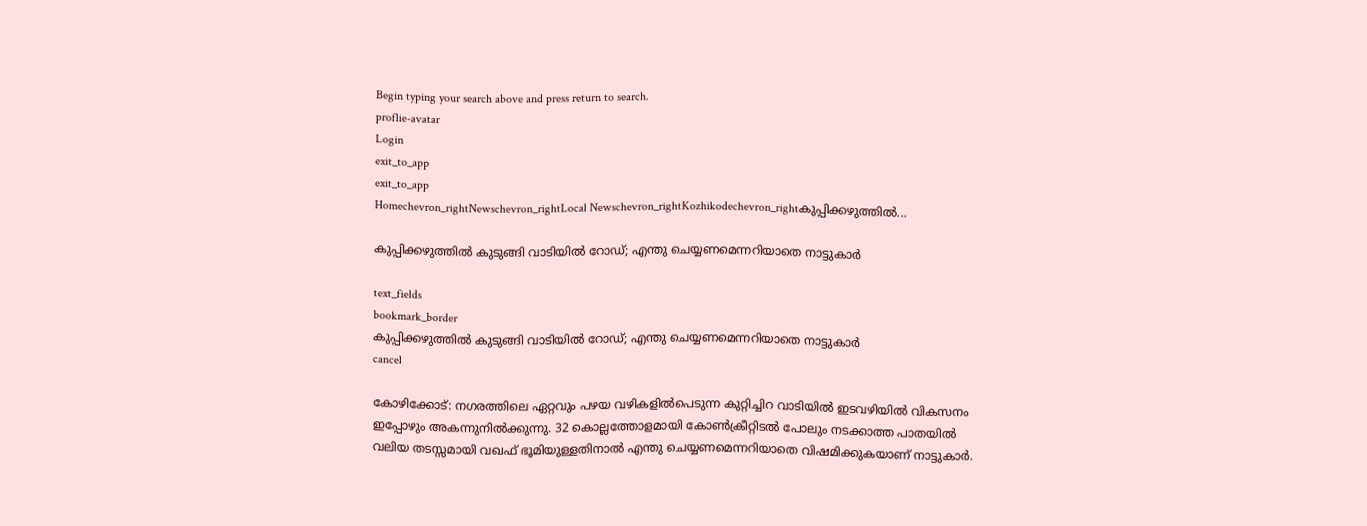Begin typing your search above and press return to search.
proflie-avatar
Login
exit_to_app
exit_to_app
Homechevron_rightNewschevron_rightLocal Newschevron_rightKozhikodechevron_rightകുപ്പിക്കഴുത്തിൽ...

കുപ്പിക്കഴുത്തിൽ കുടുങ്ങി വാടിയിൽ റോഡ്; എന്തു ചെയ്യണമെന്നറിയാതെ നാട്ടുകാർ

text_fields
bookmark_border
കുപ്പിക്കഴുത്തിൽ കുടുങ്ങി വാടിയിൽ റോഡ്; എന്തു ചെയ്യണമെന്നറിയാതെ നാട്ടുകാർ
cancel

കോഴിക്കോട്: നഗരത്തിലെ ഏറ്റവും പഴയ വഴികളിൽപെടുന്ന കുറ്റിച്ചിറ വാടിയിൽ ഇടവഴിയിൽ വികസനം ഇപ്പോഴും അകന്നുനിൽക്കുന്നു. 32 കൊല്ലത്തോളമായി കോൺക്രീറ്റിടൽ പോലും നടക്കാത്ത പാതയിൽ വലിയ തടസ്സമായി വഖഫ് ഭൂമിയുള്ളതിനാൽ എന്തു ചെയ്യണമെന്നറിയാതെ വിഷമിക്കുകയാണ് നാട്ടുകാർ.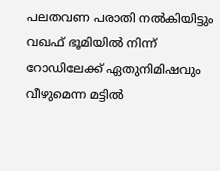പലതവണ പരാതി നൽകിയിട്ടും വഖഫ് ഭൂമിയിൽ നിന്ന് റോഡിലേക്ക് ഏതുനിമിഷവും വീഴുമെന്ന മട്ടിൽ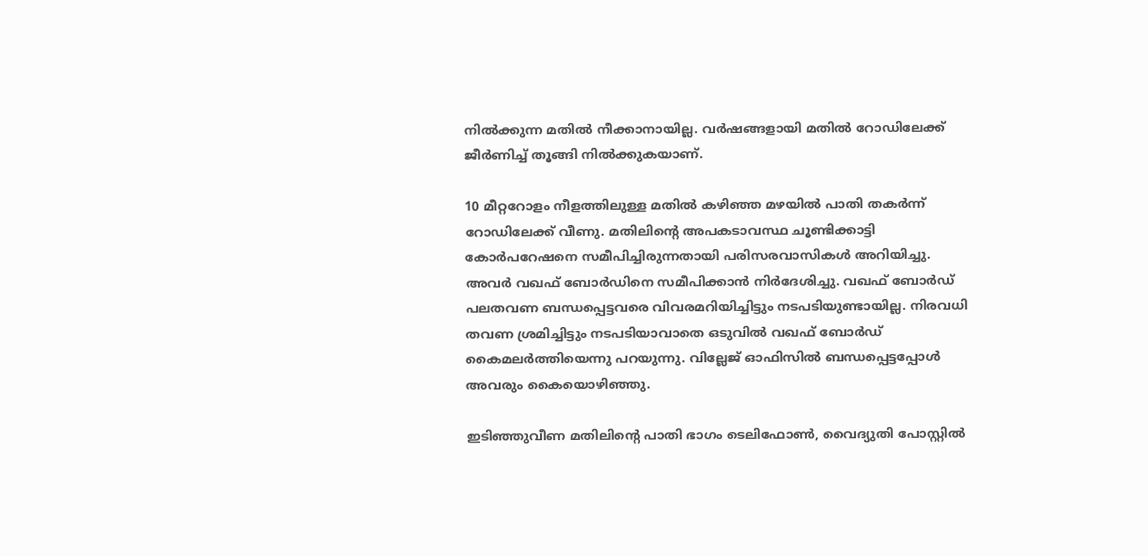നിൽക്കുന്ന മതിൽ നീക്കാനായില്ല. വർഷങ്ങളായി മതിൽ റോഡിലേക്ക് ജീർണിച്ച് തൂങ്ങി നിൽക്കുകയാണ്.

10 മീറ്ററോളം നീളത്തിലുള്ള മതിൽ കഴിഞ്ഞ മഴയിൽ പാതി തകർന്ന് റോഡിലേക്ക് വീണു. മതിലിന്‍റെ അപകടാവസ്ഥ ചൂണ്ടിക്കാട്ടി കോർപറേഷനെ സമീപിച്ചിരുന്നതായി പരിസരവാസികൾ അറിയിച്ചു. അവർ വഖഫ് ബോർഡിനെ സമീപിക്കാൻ നിർദേശിച്ചു. വഖഫ് ബോർഡ് പലതവണ ബന്ധപ്പെട്ടവരെ വിവരമറിയിച്ചിട്ടും നടപടിയുണ്ടായില്ല. നിരവധി തവണ ശ്രമിച്ചിട്ടും നടപടിയാവാതെ ഒടുവിൽ വഖഫ് ബോർഡ് കൈമലർത്തിയെന്നു പറയുന്നു. വില്ലേജ് ഓഫിസിൽ ബന്ധപ്പെട്ടപ്പോൾ അവരും കൈയൊഴിഞ്ഞു.

ഇടിഞ്ഞുവീണ മതിലിന്‍റെ പാതി ഭാഗം ടെലിഫോൺ, വൈദ്യുതി പോസ്റ്റിൽ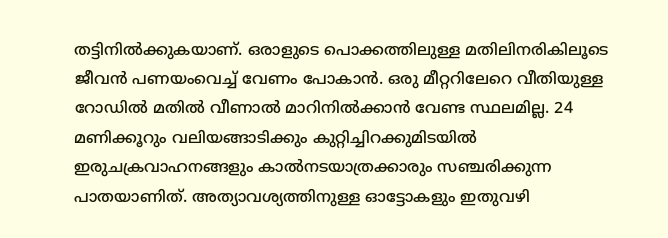തട്ടിനിൽക്കുകയാണ്. ഒരാളുടെ പൊക്കത്തിലുള്ള മതിലിനരികിലൂടെ ജീവൻ പണയംവെച്ച് വേണം പോകാൻ. ഒരു മീറ്ററിലേറെ വീതിയുള്ള റോഡിൽ മതിൽ വീണാൽ മാറിനിൽക്കാൻ വേണ്ട സ്ഥലമില്ല. 24 മണിക്കൂറും വലിയങ്ങാടിക്കും കുറ്റിച്ചിറക്കുമിടയിൽ ഇരുചക്രവാഹനങ്ങളും കാൽനടയാത്രക്കാരും സഞ്ചരിക്കുന്ന പാതയാണിത്. അത്യാവശ്യത്തിനുള്ള ഓട്ടോകളും ഇതുവഴി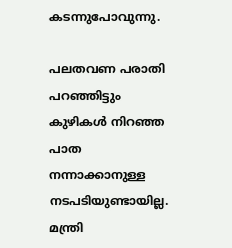കടന്നുപോവുന്നു.

പലതവണ പരാതി പറഞ്ഞിട്ടും കുഴികൾ നിറഞ്ഞ പാത നന്നാക്കാനുള്ള നടപടിയുണ്ടായില്ല. മന്ത്രി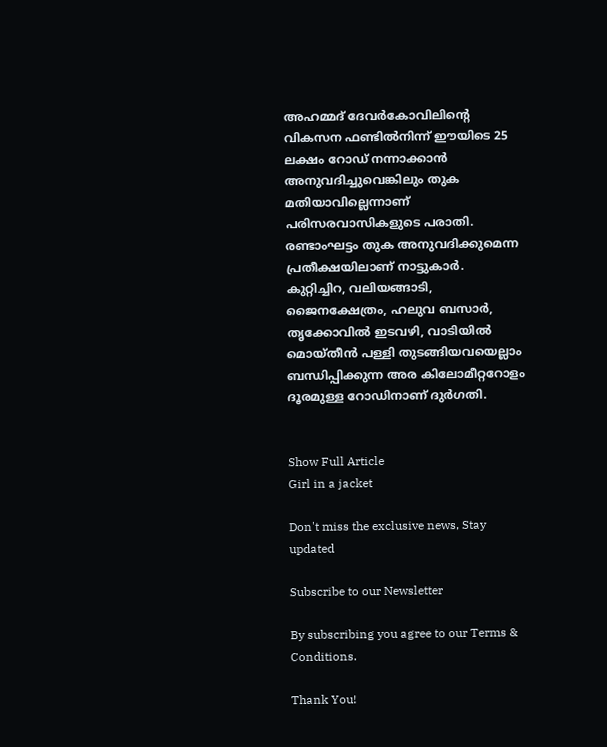അഹമ്മദ് ദേവർകോവിലിന്‍റെ വികസന ഫണ്ടിൽനിന്ന് ഈയിടെ 25 ലക്ഷം റോഡ് നന്നാക്കാൻ അനുവദിച്ചുവെങ്കിലും തുക മതിയാവില്ലെന്നാണ് പരിസരവാസികളുടെ പരാതി. രണ്ടാംഘട്ടം തുക അനുവദിക്കുമെന്ന പ്രതീക്ഷയിലാണ് നാട്ടുകാർ. കുറ്റിച്ചിറ, വലിയങ്ങാടി, ജൈനക്ഷേത്രം, ഹലുവ ബസാർ, തൃക്കോവിൽ ഇടവഴി, വാടിയിൽ മൊയ്തീൻ പള്ളി തുടങ്ങിയവയെല്ലാം ബന്ധിപ്പിക്കുന്ന അര കിലോമീറ്ററോളം ദൂരമുള്ള റോഡിനാണ് ദുർഗതി.


Show Full Article
Girl in a jacket

Don't miss the exclusive news, Stay updated

Subscribe to our Newsletter

By subscribing you agree to our Terms & Conditions.

Thank You!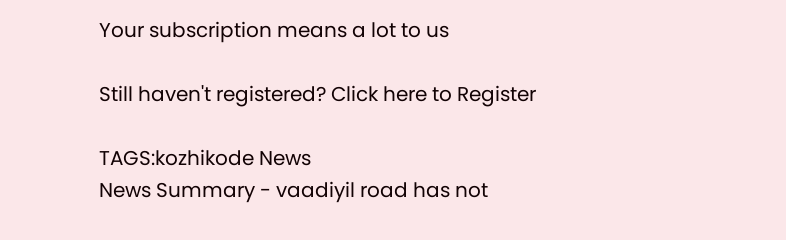Your subscription means a lot to us

Still haven't registered? Click here to Register

TAGS:kozhikode News
News Summary - vaadiyil road has not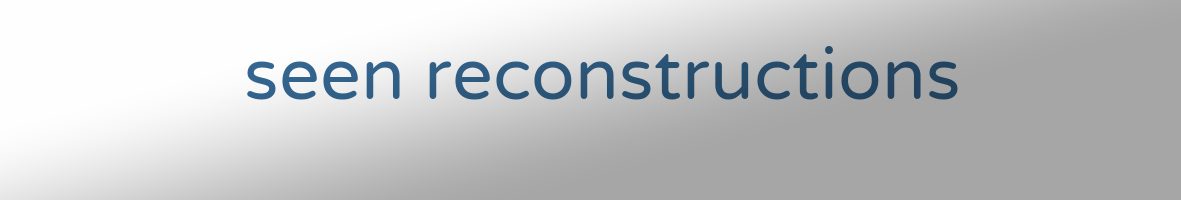seen reconstructions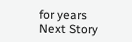for years
Next Story